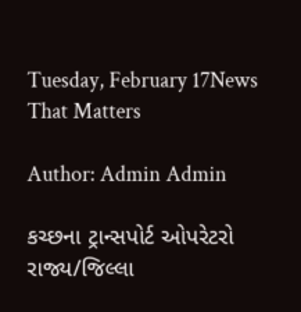Tuesday, February 17News That Matters

Author: Admin Admin

કચ્‍છના ટ્રાન્‍સપોર્ટ ઓપરેટરો રાજ્ય/જિલ્‍લા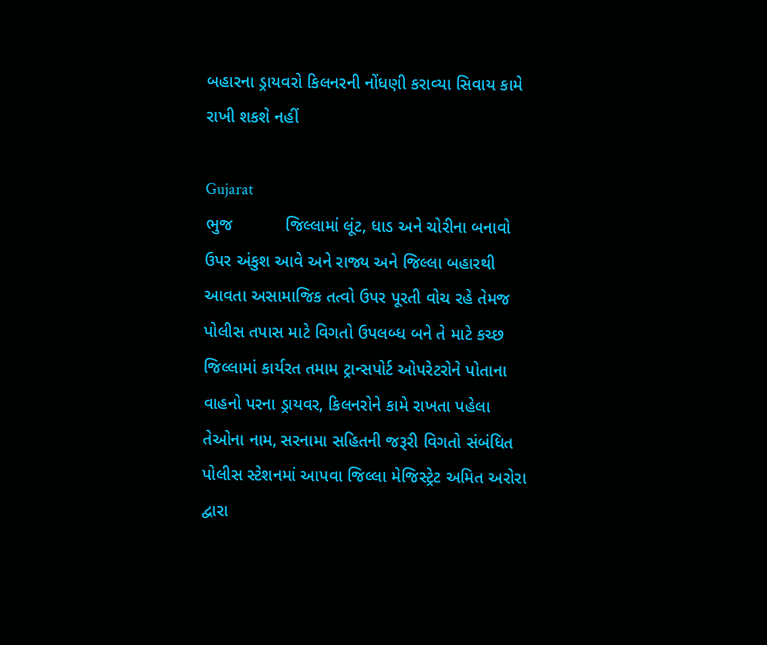બહારના ડ્રાયવરો કિલનરની નોંધણી કરાવ્‍યા સિવાય કામે રાખી શકશે નહીં

Gujarat
ભુજ           જિલ્‍લામાં લૂંટ, ધાડ અને ચોરીના બનાવો ઉપર અંકુશ આવે અને રાજ્ય અને જિલ્‍લા બહારથી આવતા અસામાજિક તત્‍વો ઉપર પૂરતી વોચ રહે તેમજ પોલીસ તપાસ માટે વિગતો ઉપલબ્‍ધ બને તે માટે કચ્‍છ જિલ્‍લામાં કાર્યરત તમામ ટ્રાન્‍સપોર્ટ ઓપરેટરોને પોતાના વાહનો પરના ડ્રાયવર, કિલનરોને કામે રાખતા પહેલા તેઓના નામ, સરનામા સહિતની જરૂરી વિગતો સંબંધિત પોલીસ સ્‍ટેશનમાં આપવા જિલ્‍લા મેજિસ્‍ટ્રેટ અમિત અરોરા દ્વારા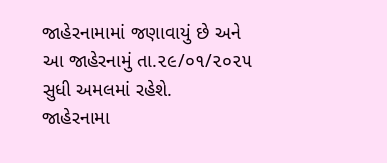જાહેરનામામાં જણાવાયું છે અને આ જાહેરનામું તા.૨૯/૦૧/૨૦૨૫ સુધી અમલમાં રહેશે.         જાહેરનામા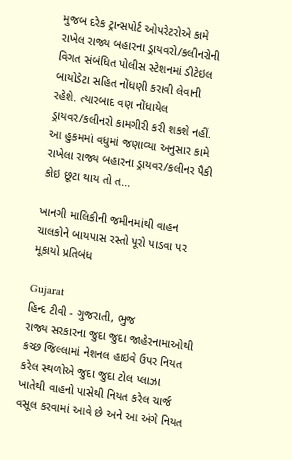મુજબ દરેક ટ્રાન્‍સપોર્ટ ઓપરેટરોએ કામે રાખેલ રાજ્ય બહારના ડ્રાયવરો/કલીનરોની વિગત સંબંધિત પોલીસ સ્‍ટેશનમાં ડીટેઇલ બાયોડેટા સહિત નોંધણી કરાવી લેવાની રહેશે. ત્‍યારબાદ વણ નોંધાયેલ ડ્રાયવર/કલીનરો કામગીરી કરી શકશે નહીં. આ હુકમમાં વધુમાં જણાવ્‍યા અનુસાર કામે રાખેલા રાજ્ય બહારના ડ્રાયવર/કલીનર પૈકી કોઇ છૂટા થાય તો ત...

ખાનગી માલિકીની જમીનમાંથી વાહન ચાલકોને બાયપાસ રસ્તો પૂરો પાડવા પર મૂકાયો પ્રતિબંધ

Gujarat
હિન્દ ટીવી - ગુજરાતી, ભુજ               રાજ્ય સરકારના જુદા જુદા જાહેરનામાઓથી કચ્‍છ જિલ્‍લામાં નેશનલ હાઇવે ઉપર નિયત કરેલ સ્‍થળોએ જુદા જુદા ટોલ પ્‍લાઝા ખાતેથી વાહનો પાસેથી નિયત કરેલ ચાર્જ વસૂલ કરવામાં આવે છે અને આ અંગે નિયત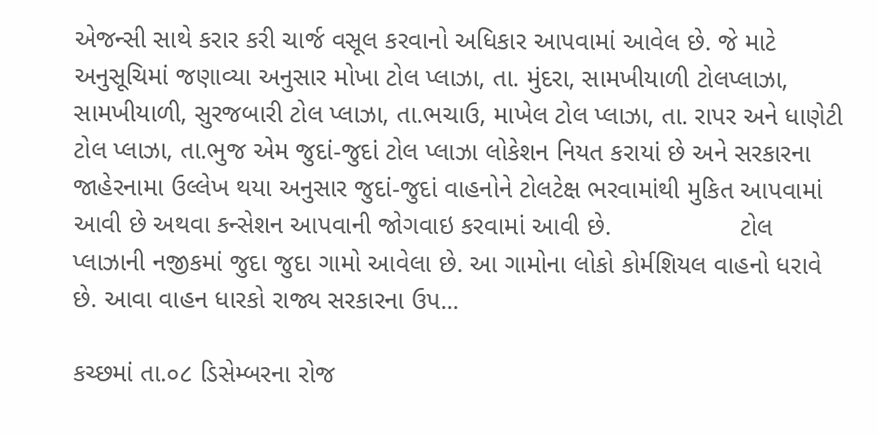એજન્‍સી સાથે કરાર કરી ચાર્જ વસૂલ કરવાનો અધિકાર આપવામાં આવેલ છે. જે માટે અનુસૂચિમાં જણાવ્યા અનુસાર મોખા ટોલ પ્લાઝા, તા. મુંદરા, સામખીયાળી ટોલપ્લાઝા, સામખીયાળી, સુરજબારી ટોલ પ્લાઝા, તા.ભચાઉ, માખેલ ટોલ પ્લાઝા, તા. રાપર અને ધાણેટી ટોલ પ્લાઝા, તા.ભુજ એમ જુદાં-જુદાં ટોલ પ્લાઝા લોકેશન નિયત કરાયાં છે અને સરકારના જાહેરનામા ઉલ્લેખ થયા અનુસાર જુદાં-જુદાં વાહનોને ટોલટેક્ષ ભરવામાંથી મુકિત આપવામાં આવી છે અથવા કન્સેશન આપવાની જોગવાઇ કરવામાં આવી છે.                  ટોલ પ્‍લાઝાની નજીકમાં જુદા જુદા ગામો આવેલા છે. આ ગામોના લોકો કોર્મશિયલ વાહનો ધરાવે છે. આવા વાહન ધારકો રાજ્ય સરકારના ઉપ...

કચ્છમાં તા.૦૮ ડિસેમ્બરના રોજ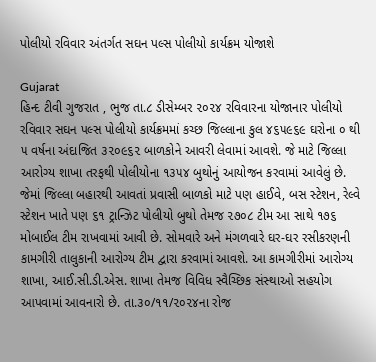પોલીયો રવિવાર અંતર્ગત સઘન પલ્સ પોલીયો કાર્યક્રમ યોજાશે

Gujarat
હિન્દ ટીવી ગુજરાત , ભુજ તા.૮ ડીસેમ્બર ૨૦૨૪ રવિવારના યોજાનાર પોલીયો રવિવાર સઘન પલ્‍સ પોલીયો કાર્યક્રમમાં કચ્છ જિલ્લાના કુલ ૪૬૫૯૬૯ ઘરોના ૦ થી ૫ વર્ષના અંદાજિત ૩૨૦૯૬૨ બાળકોને આવરી લેવામાં આવશે. જે માટે જિલ્‍લા આરોગ્‍ય શાખા તરફથી પોલીયોના ૧૩૫૪ બુથોનું આયોજન કરવામાં આવેલું છે. જેમાં જિલ્‍લા બહારથી આવતાં પ્રવાસી બાળકો માટે પણ હાઈવે, બસ સ્‍ટેશન, રેલ્‍વે સ્‍ટેશન ખાતે પણ ૬૧ ટ્રાન્ઝિટ પોલીયો બુથો તેમજ ૨૭૦૮ ટીમ આ સાથે ૧૭૬ મોબાઈલ ટીમ રાખવામાં આવી છે. સોમવારે અને મંગળવારે ઘર-ઘર રસીકરણની કામગીરી તાલુકાની આરોગ્ય ટીમ દ્વારા કરવામાં આવશે. આ કામગીરીમાં આરોગ્‍ય શાખા, આઈ.સી.ડી.એસ. શાખા તેમજ વિવિધ સ્‍વૈચ્‍છિક સંસ્‍થાઓ સહયોગ આપવામાં આવનારો છે. તા.૩૦/૧૧/૨૦૨૪ના રોજ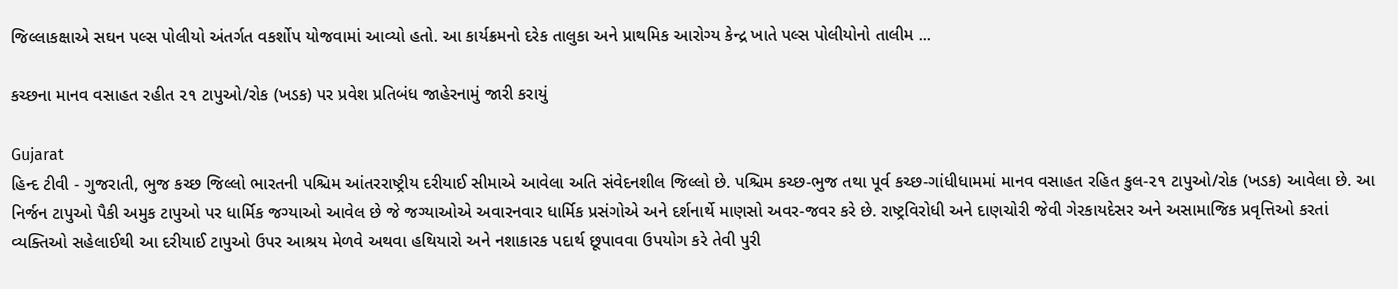જિલ્લાકક્ષાએ સઘન પલ્સ પોલીયો અંતર્ગત વકર્શોપ યોજવામાં આવ્યો હતો. આ કાર્યક્રમનો દરેક તાલુકા અને પ્રાથમિક આરોગ્ય કેન્દ્ર ખાતે પલ્સ પોલીયોનો તાલીમ ...

કચ્છના માનવ વસાહત રહીત ૨૧ ટાપુઓ/રોક (ખડક) પર પ્રવેશ પ્રતિબંધ જાહેરનામું જારી કરાયું

Gujarat
હિન્દ ટીવી - ગુજરાતી, ભુજ કચ્છ જિલ્લો ભારતની પશ્ચિમ આંતરરાષ્ટ્રીય દરીયાઈ સીમાએ આવેલા અતિ સંવેદનશીલ જિલ્લો છે. પશ્ચિમ કચ્છ-ભુજ તથા પૂર્વ કચ્છ-ગાંધીધામમાં માનવ વસાહત રહિત કુલ-૨૧ ટાપુઓ/રોક (ખડક) આવેલા છે. આ નિર્જન ટાપુઓ પૈકી અમુક ટાપુઓ પર ધાર્મિક જગ્યાઓ આવેલ છે જે જગ્યાઓએ અવારનવાર ધાર્મિક પ્રસંગોએ અને દર્શનાર્થે માણસો અવર-જવર કરે છે. રાષ્ટ્રવિરોધી અને દાણચોરી જેવી ગેરકાયદેસર અને અસામાજિક પ્રવૃત્તિઓ કરતાં વ્યક્તિઓ સહેલાઈથી આ દરીયાઈ ટાપુઓ ઉપર આશ્રય મેળવે અથવા હથિયારો અને નશાકારક પદાર્થ છૂપાવવા ઉપયોગ કરે તેવી પુરી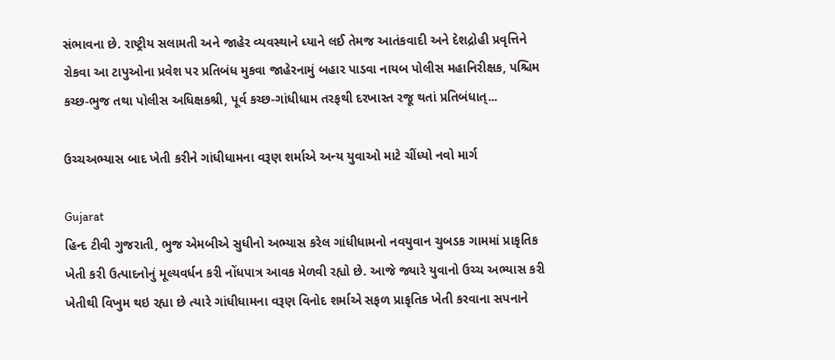સંભાવના છે. રાષ્ટ્રીય સલામતી અને જાહેર વ્યવસ્થાને ધ્યાને લઈ તેમજ આતંકવાદી અને દેશદ્રોહી પ્રવૃત્તિને રોકવા આ ટાપુઓના પ્રવેશ પર પ્રતિબંધ મુકવા જાહેરનામું બહાર પાડવા નાયબ પોલીસ મહાનિરીક્ષક, પશ્ચિમ કચ્છ-ભુજ તથા પોલીસ અધિક્ષકશ્રી, પૂર્વ કચ્છ-ગાંધીધામ તરફથી દરખાસ્ત રજૂ થતાં પ્રતિબંધાત્...

ઉચ્ચઅભ્યાસ બાદ ખેતી કરીને ગાંધીધામના વરૂણ શર્માએ અન્ય યુવાઓ માટે ચીંધ્યો નવો માર્ગ

Gujarat
હિન્દ ટીવી ગુજરાતી, ભુજ એમબીએ સુધીનો અભ્યાસ કરેલ ગાંધીધામનો નવયુવાન ચુબડક ગામમાં પ્રાકૃતિક ખેતી કરી ઉત્પાદનોનું મૂલ્યવર્ધન કરી નોંધપાત્ર આવક મેળવી રહ્યો છે. આજે જ્યારે યુવાનો ઉચ્ચ અભ્યાસ કરી ખેતીથી વિખુમ થઇ રહ્યા છે ત્યારે ગાંધીધામના વરૂણ વિનોદ શર્માએ સફળ પ્રાકૃતિક ખેતી કરવાના સપનાને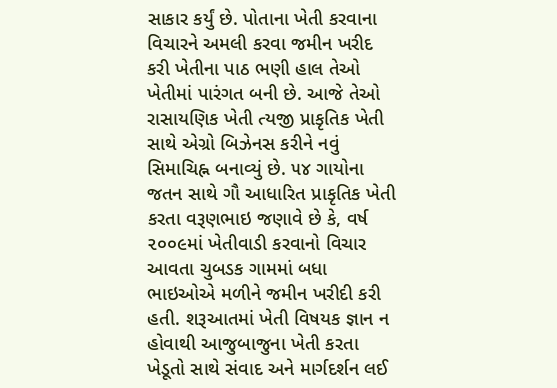સાકાર કર્યું છે. પોતાના ખેતી કરવાના વિચારને અમલી કરવા જમીન ખરીદ કરી ખેતીના પાઠ ભણી હાલ તેઓ ખેતીમાં પારંગત બની છે. આજે તેઓ રાસાયણિક ખેતી ત્યજી પ્રાકૃતિક ખેતી સાથે એગ્રો બિઝેનસ કરીને નવું સિમાચિહ્ન બનાવ્યું છે. ૫૪ ગાયોના જતન સાથે ગૌ આધારિત પ્રાકૃતિક ખેતી કરતા વરૂણભાઇ જણાવે છે કે, વર્ષ ૨૦૦૯માં ખેતીવાડી કરવાનો વિચાર આવતા ચુબડક ગામમાં બધા ભાઇઓએ મળીને જમીન ખરીદી કરી હતી. શરૂઆતમાં ખેતી વિષયક જ્ઞાન ન હોવાથી આજુબાજુના ખેતી કરતા ખેડૂતો સાથે સંવાદ અને માર્ગદર્શન લઈ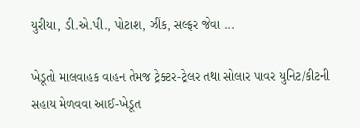યુરીયા, ડી.એ.પી., પોટાશ, ઝીંક, સલ્ફર જેવા ...

ખેડૂતો માલવાહક વાહન તેમજ ટ્રેક્ટર-ટ્રેલર તથા સોલાર પાવર યુનિટ/કીટની સહાય મેળવવા આઈ-ખેડૂત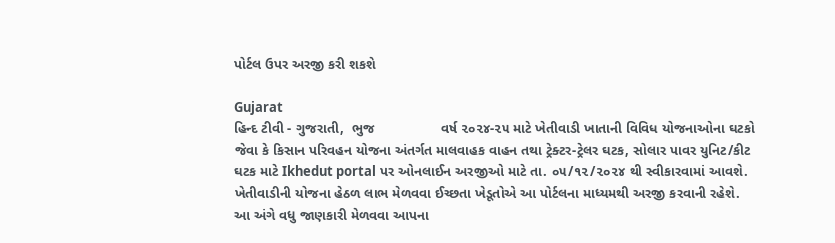પોર્ટલ ઉપર અરજી કરી શકશે

Gujarat
હિન્દ ટીવી - ગુજરાતી,  ભુજ                 વર્ષ ૨૦૨૪-૨૫ માટે ખેતીવાડી ખાતાની વિવિધ યોજનાઓના ઘટકો જેવા કે કિસાન પરિવહન યોજના અંતર્ગત માલવાહક વાહન તથા ટ્રેક્ટર-ટ્રેલર ઘટક, સોલાર પાવર યુનિટ/કીટ ઘટક માટે Ikhedut portal પર ઓનલાઈન અરજીઓ માટે તા. ૦૫/૧૨/૨૦૨૪ થી સ્વીકારવામાં આવશે. ખેતીવાડીની યોજના હેઠળ લાભ મેળવવા ઈચ્છતા ખેડૂતોએ આ પોર્ટલના માધ્યમથી અરજી કરવાની રહેશે.           આ અંગે વધુ જાણકારી મેળવવા આપના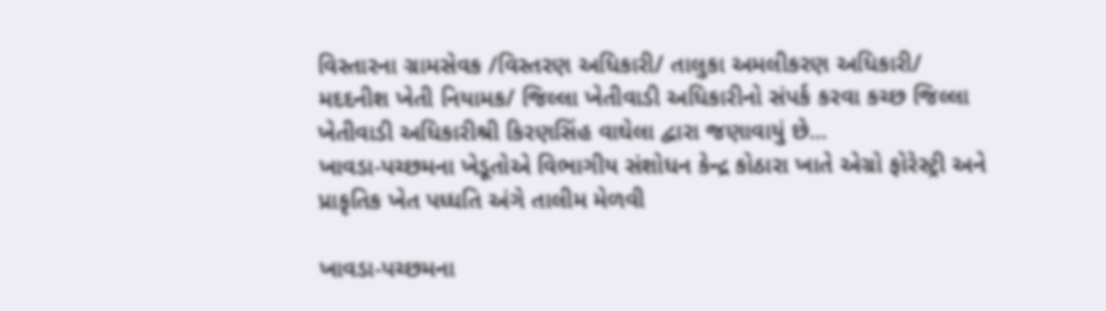વિસ્તારના ગ્રામસેવક /વિસ્તરણ અધિકારી/ તાલુકા અમલીકરણ અધિકારી/ મદદનીશ ખેતી નિયામક/ જિલ્લા ખેતીવાડી અધિકારીનો સંપર્ક કરવા કચ્છ જિલ્લા ખેતીવાડી અધિકારીશ્રી કિરણસિંહ વાઘેલા દ્વારા જણાવાયું છે...
ખાવડા-પચ્છમના ખેડૂતોએ વિભાગીય સંશોધન કેન્દ્ર કોઠારા ખાતે એગ્રો ફોરેસ્ટ્રી અને પ્રાકૃતિક ખેત પધ્ધતિ અંગે તાલીમ મેળવી

ખાવડા-પચ્છમના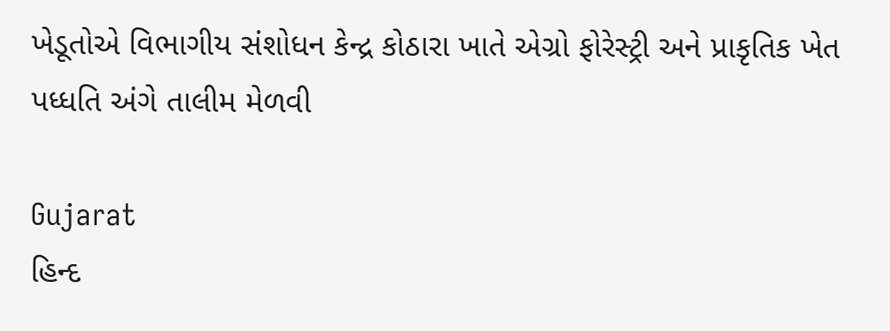ખેડૂતોએ વિભાગીય સંશોધન કેન્દ્ર કોઠારા ખાતે એગ્રો ફોરેસ્ટ્રી અને પ્રાકૃતિક ખેત પધ્ધતિ અંગે તાલીમ મેળવી

Gujarat
હિન્દ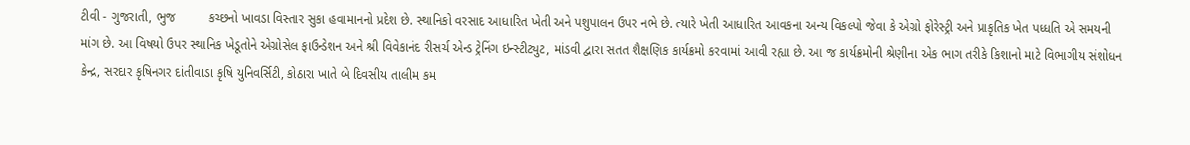ટીવી - ગુજરાતી, ભુજ         કચ્છનો ખાવડા વિસ્તાર સુકા હવામાનનો પ્રદેશ છે. સ્થાનિકો વરસાદ આધારિત ખેતી અને પશુપાલન ઉપર નભે છે. ત્યારે ખેતી આધારિત આવકના અન્ય વિકલ્પો જેવા કે એગ્રો ફોરેસ્ટ્રી અને પ્રાકૃતિક ખેત પધ્ધતિ એ સમયની માંગ છે. આ વિષયો ઉપર સ્થાનિક ખેડૂતોને એગ્રોસેલ ફાઉન્ડેશન અને શ્રી વિવેકાનંદ રીસર્ચ એન્ડ ટ્રેનિંગ ઇન્સ્ટીટ્યુટ, માંડવી દ્વારા સતત શૈક્ષણિક કાર્યક્રમો કરવામાં આવી રહ્યા છે. આ જ કાર્યક્રમોની શ્રેણીના એક ભાગ તરીકે કિશાનો માટે વિભાગીય સંશોધન કેન્દ્ર, સરદાર કૃષિનગર દાંતીવાડા કૃષિ યુનિવર્સિટી, કોઠારા ખાતે બે દિવસીય તાલીમ કમ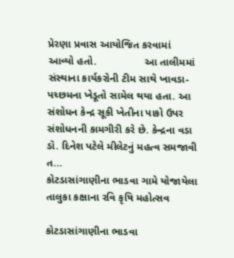પ્રેરણા પ્રવાસ આયોજિત કરવામાં આવ્યો હતો.                આ તાલીમમાં સંસ્થાના કાર્યકરોની ટીમ સાથે ખાવડા-પચ્છમના ખેડૂતો સામેલ થયા હતા. આ સંશોધન કેન્દ્ર સૂકી ખેતીના પાકો ઉપર સંશોધનની કામગીરી કરે છે. કેન્દ્રના વડા ડૉ. દિનેશ પટેલે મીલેટનું મહત્વ સમજાવી ત...
કોટડાસાંગાણીના ભાડવા ગામે યોજાયેલા તાલુકા કક્ષાના રવિ કૃષિ મહોત્સવ

કોટડાસાંગાણીના ભાડવા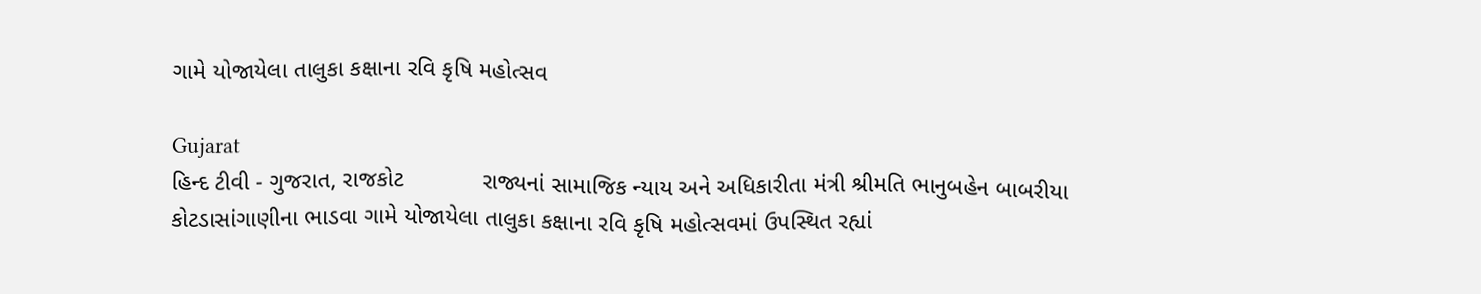ગામે યોજાયેલા તાલુકા કક્ષાના રવિ કૃષિ મહોત્સવ

Gujarat
હિન્દ ટીવી - ગુજરાત, રાજકોટ            રાજ્યનાં સામાજિક ન્યાય અને અધિકારીતા મંત્રી શ્રીમતિ ભાનુબહેન બાબરીયા કોટડાસાંગાણીના ભાડવા ગામે યોજાયેલા તાલુકા કક્ષાના રવિ કૃષિ મહોત્સવમાં ઉપસ્થિત રહ્યાં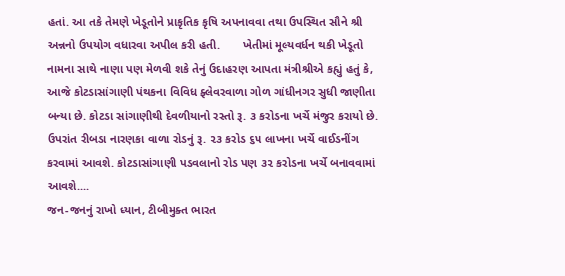હતાં. આ તકે તેમણે ખેડૂતોને પ્રાકૃતિક કૃષિ અપનાવવા તથા ઉપસ્થિત સૌને શ્રી અન્નનો ઉપયોગ વધારવા અપીલ કરી હતી.       ખેતીમાં મૂલ્યવર્ધન થકી ખેડૂતો નામના સાથે નાણા પણ મેળવી શકે તેનું ઉદાહરણ આપતા મંત્રીશ્રીએ કહ્યું હતું કે, આજે કોટડાસાંગાણી પંથકના વિવિધ ફ્લેવરવાળા ગોળ ગાંધીનગર સુધી જાણીતા બન્યા છે. કોટડા સાંગાણીથી દેવળીયાનો રસ્તો રૂ. ૩ કરોડના ખર્ચે મંજુર કરાયો છે. ઉપરાંત રીબડા નારણકા વાળા રોડનું રૂ. ૨૩ કરોડ ૬૫ લાખના ખર્ચે વાઈડનીંગ કરવામાં આવશે. કોટડાસાંગાણી પડવલાનો રોડ પણ ૩૨ કરોડના ખર્ચે બનાવવામાં આવશે....
જન-જનનું રાખો ધ્યાન, ટીબીમુક્ત ભારત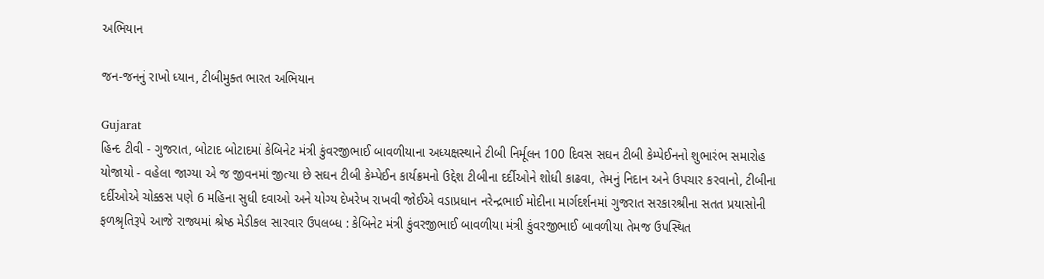અભિયાન

જન-જનનું રાખો ધ્યાન, ટીબીમુક્ત ભારત અભિયાન

Gujarat
હિન્દ ટીવી - ગુજરાત, બોટાદ બોટાદમાં કેબિનેટ મંત્રી કુંવરજીભાઈ બાવળીયાના અધ્યક્ષસ્થાને ટીબી નિર્મૂલન 100 દિવસ સઘન ટીબી કેમ્પેઈનનો શુભારંભ સમારોહ યોજાયો - વહેલા જાગ્યા એ જ જીવનમાં જીત્યા છે સઘન ટીબી કેમ્પેઈન કાર્યક્રમનો ઉદ્દેશ ટીબીના દર્દીઓને શોધી કાઢવા, તેમનું નિદાન અને ઉપચાર કરવાનો, ટીબીના દર્દીઓએ ચોક્કસ પણે 6 મહિના સુધી દવાઓ અને યોગ્ય દેખરેખ રાખવી જોઈએ વડાપ્રધાન નરેન્દ્રભાઈ મોદીના માર્ગદર્શનમાં ગુજરાત સરકારશ્રીના સતત પ્રયાસોની ફળશ્રૃતિરૂપે આજે રાજ્યમાં શ્રેષ્ઠ મેડીકલ સારવાર ઉપલબ્ધ : કેબિનેટ મંત્રી કુંવરજીભાઈ બાવળીયા મંત્રી કુંવરજીભાઈ બાવળીયા તેમજ ઉપસ્થિત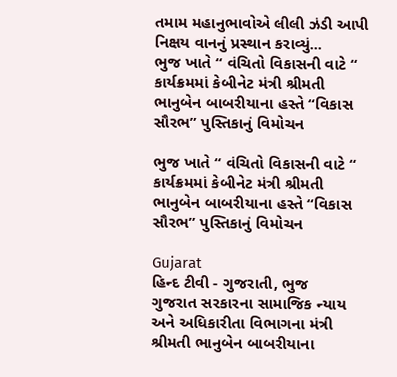તમામ મહાનુભાવોએ લીલી ઝંડી આપી નિક્ષય વાનનું પ્રસ્થાન કરાવ્યું...
ભુજ ખાતે “ વંચિતો વિકાસની વાટે “ કાર્યક્રમમાં કેબીનેટ મંત્રી શ્રીમતી ભાનુબેન બાબરીયાના હસ્તે “વિકાસ સૌરભ” પુસ્તિકાનું વિમોચન

ભુજ ખાતે “ વંચિતો વિકાસની વાટે “ કાર્યક્રમમાં કેબીનેટ મંત્રી શ્રીમતી ભાનુબેન બાબરીયાના હસ્તે “વિકાસ સૌરભ” પુસ્તિકાનું વિમોચન

Gujarat
હિન્દ ટીવી - ગુજરાતી, ભુજ      ગુજરાત સરકારના સામાજિક ન્યાય અને અધિકારીતા વિભાગના મંત્રી શ્રીમતી ભાનુબેન બાબરીયાના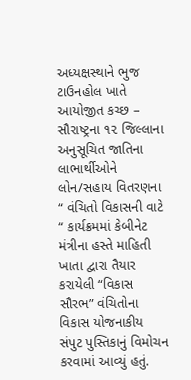અધ્યક્ષસ્થાને ભુજ ટાઉનહોલ ખાતે આયોજીત કચ્છ – સૌરાષ્ટ્રના ૧૨ જિલ્લાના અનુસૂચિત જાતિના લાભાર્થીઓને લોન/સહાય વિતરણના “ વંચિતો વિકાસની વાટે “ કાર્યક્રમમાં કેબીનેટ મંત્રીના હસ્તે માહિતી ખાતા દ્વારા તૈયાર કરાયેલી “વિકાસ સૌરભ” વંચિતોના વિકાસ યોજનાકીય સંપુટ પુસ્તિકાનું વિમોચન કરવામાં આવ્યું હતું.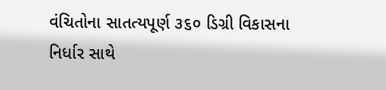વંચિતોના સાતત્યપૂર્ણ ૩૬૦ ડિગ્રી વિકાસના નિર્ધાર સાથે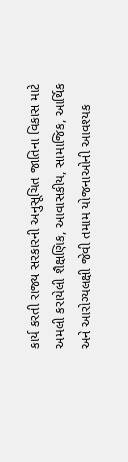કાર્ય કરતી રાજ્ય સરકારની અનુસૂચિત જાતિના વિકાસ માટે અમલી કરાયેલી શૈક્ષણિક, આવાસકીય, સામાજિક, આર્થિક અને આરોગ્યલક્ષી જેવી તમામ યોજનાઓની આવશ્યક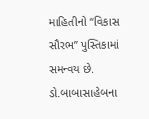માહિતીનો “વિકાસ સૌરભ” પુસ્તિકામાં સમન્વય છે. ડો.બાબાસાહેબના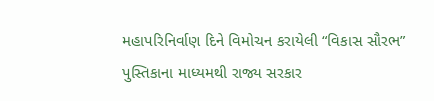મહાપરિનિર્વાણ દિને વિમોચન કરાયેલી “વિકાસ સૌરભ” પુસ્તિકાના માધ્યમથી રાજ્ય સરકાર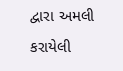દ્વારા અમલી કરાયેલી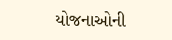યોજનાઓની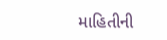માહિતીની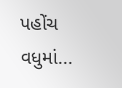પહોંચ વધુમાં...